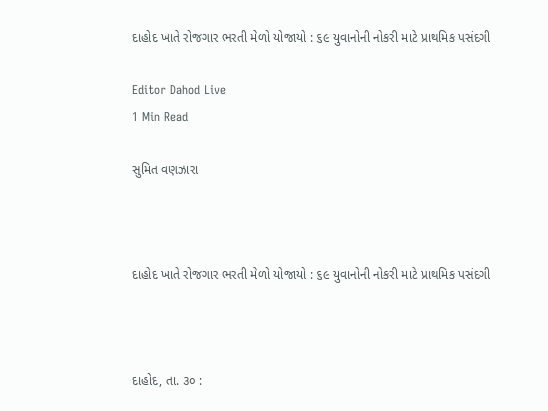દાહોદ ખાતે રોજગાર ભરતી મેળો યોજાયો : ૬૯ યુવાનોની નોકરી માટે પ્રાથમિક પસંદગી

Editor Dahod Live
1 Min Read

સુમિત વણઝારા



દાહોદ ખાતે રોજગાર ભરતી મેળો યોજાયો : ૬૯ યુવાનોની નોકરી માટે પ્રાથમિક પસંદગી



દાહોદ, તા. ૩૦ :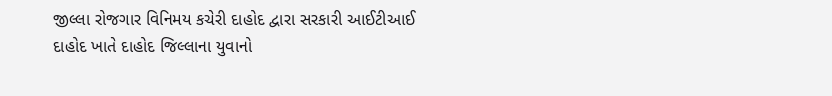જીલ્લા રોજગાર વિનિમય કચેરી દાહોદ દ્વારા સરકારી આઈટીઆઈ દાહોદ ખાતે દાહોદ જિલ્લાના યુવાનો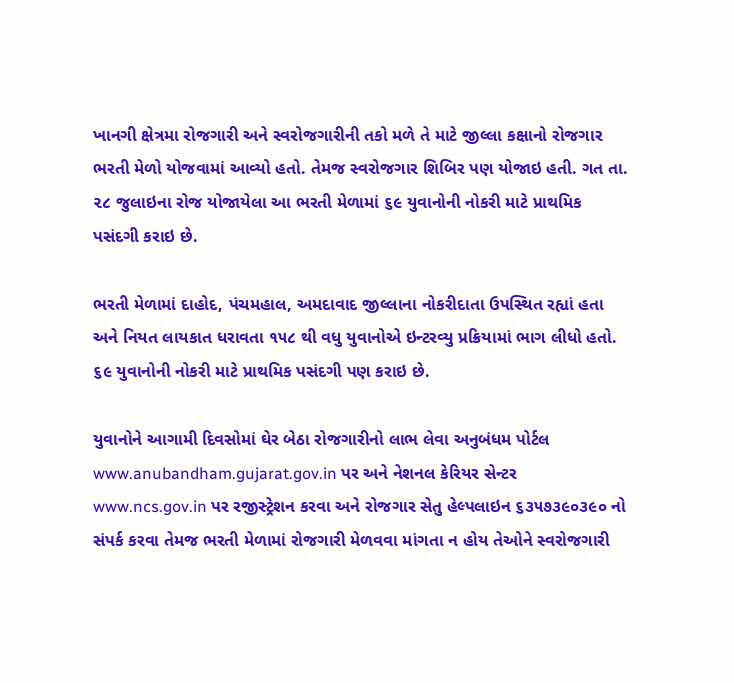ખાનગી ક્ષેત્રમા રોજગારી અને સ્વરોજગારીની તકો મળે તે માટે જીલ્લા કક્ષાનો રોજગાર ભરતી મેળો યોજવામાં આવ્યો હતો. તેમજ સ્વરોજગાર શિબિર પણ યોજાઇ હતી. ગત તા. ૨૮ જુલાઇના રોજ યોજાયેલા આ ભરતી મેળામાં ૬૯ યુવાનોની નોકરી માટે પ્રાથમિક પસંદગી કરાઇ છે.

ભરતી મેળામાં દાહોદ, પંચમહાલ, અમદાવાદ જીલ્લાના નોકરીદાતા ઉપસ્થિત રહ્યાં હતા અને નિયત લાયકાત ધરાવતા ૧૫૮ થી વધુ યુવાનોએ ઇન્ટરવ્યુ પ્રક્રિયામાં ભાગ લીધો હતો. ૬૯ યુવાનોની નોકરી માટે પ્રાથમિક પસંદગી પણ કરાઇ છે.

યુવાનોને આગામી દિવસોમાં ઘેર બેઠા રોજગારીનો લાભ લેવા અનુબંધમ પોર્ટલ www.anubandham.gujarat.gov.in પર અને નેશનલ કેરિયર સેન્ટર www.ncs.gov.in પર રજીસ્ટ્રેશન કરવા અને રોજગાર સેતુ હેલ્પલાઇન ૬૩૫૭૩૯૦૩૯૦ નો સંપર્ક કરવા તેમજ ભરતી મેળામાં રોજગારી મેળવવા માંગતા ન હોય તેઓને સ્વરોજગારી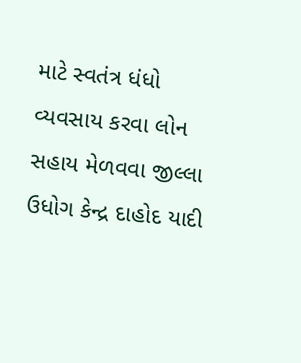માટે સ્વતંત્ર ધંધો વ્યવસાય કરવા લોન સહાય મેળવવા જીલ્લા ઉધોગ કેન્દ્ર દાહોદ યાદી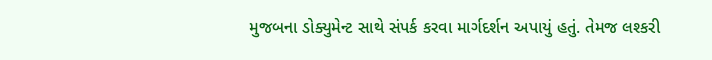મુજબના ડોક્યુમેન્ટ સાથે સંપર્ક કરવા માર્ગદર્શન અપાયું હતું. તેમજ લશ્કરી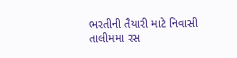ભરતીની તૈયારી માટે નિવાસી તાલીમમા રસ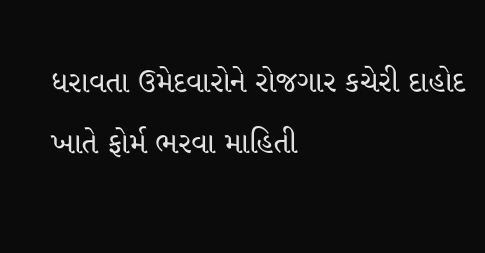ધરાવતા ઉમેદવારોને રોજગાર કચેરી દાહોદ ખાતે ફોર્મ ભરવા માહિતી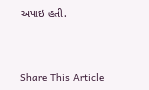અપાઇ હતી.



Share This Article